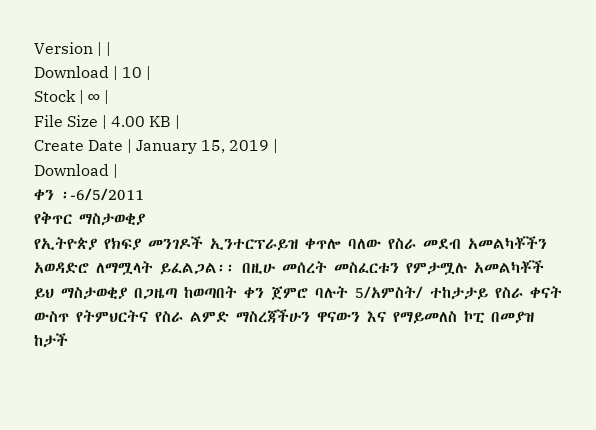Version | |
Download | 10 |
Stock | ∞ |
File Size | 4.00 KB |
Create Date | January 15, 2019 |
Download |
ቀን ፡-6/5/2011
የቅጥር ማስታወቂያ
የኢትዮጵያ የክፍያ መንገዶች ኢንተርፕራይዝ ቀጥሎ ባለው የስራ መደብ አመልካቾችን አወዳድሮ ለማሟላት ይፈልጋል፡፡ በዚሁ መሰረት መስፈርቱን የምታሟሉ አመልካቾች ይህ ማስታወቂያ በጋዜጣ ከወጣበት ቀን ጀምሮ ባሉት 5/አምስት/ ተከታታይ የስራ ቀናት ውስጥ የትምህርትና የስራ ልምድ ማስረጃችሁን ዋናውን እና የማይመለስ ኮፒ በመያዝ ከታች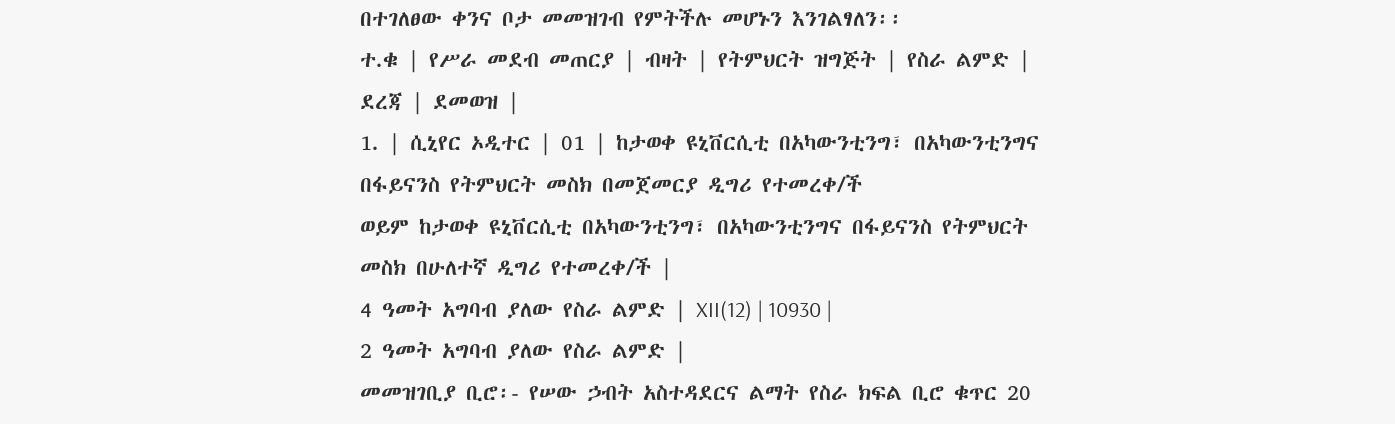በተገለፀው ቀንና ቦታ መመዝገብ የምትችሉ መሆኑን እንገልፃለን፡፡
ተ.ቁ | የሥራ መደብ መጠርያ | ብዛት | የትምህርት ዝግጅት | የስራ ልምድ | ደረጃ | ደመወዝ |
1. | ሲኒየር ኦዲተር | 01 | ከታወቀ ዩኒቨርሲቲ በአካውንቲንግ፣ በአካውንቲንግና በፋይናንስ የትምህርት መስክ በመጀመርያ ዲግሪ የተመረቀ/ች
ወይም ከታወቀ ዩኒቨርሲቲ በአካውንቲንግ፣ በአካውንቲንግና በፋይናንስ የትምህርት መስክ በሁለተኛ ዲግሪ የተመረቀ/ች |
4 ዓመት አግባብ ያለው የስራ ልምድ | XII(12) | 10930 |
2 ዓመት አግባብ ያለው የስራ ልምድ |
መመዝገቢያ ቢሮ፡- የሠው ኃብት አስተዳደርና ልማት የስራ ክፍል ቢሮ ቁጥር 20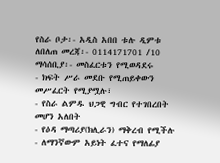የስራ ቦታ፡- አዲስ አበበ ቱሉ ዲምቱ
ለበለጠ መረጃ፡- 0114171701 /10
ማሳሰቢያ፡- መስፈርቱን የሚወዳደሩ
- ክፍት ሥራ መደቡ የሚጠይቀውን መሥፈርት የሚያሟሉ፣
- የስራ ልምዱ ህጋዊ ግብር የተገበረበት መሆን አለበት
- የዕዳ ማጣሪያ(ክሊራን) ማቅረብ የሚችሉ
- ለማንኛውም አይነት ፈተና የማለፊያ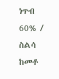ነጥብ 60% / ስልሳ ከመቶ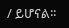/ ይሆናል፡፡